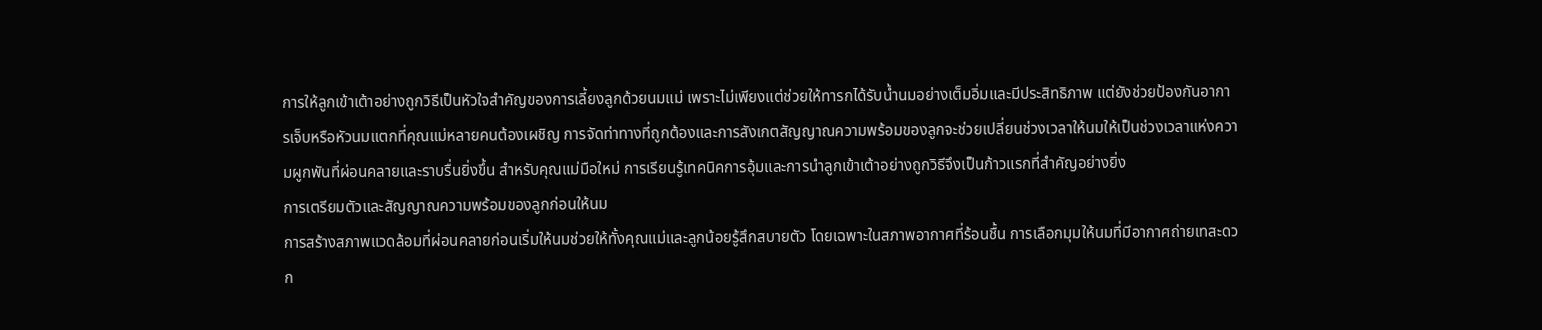การให้ลูกเข้าเต้าอย่างถูกวิธีเป็นหัวใจสำคัญของการเลี้ยงลูกด้วยนมแม่ เพราะไม่เพียงแต่ช่วยให้ทารกได้รับน้ำนมอย่างเต็มอิ่มและมีประสิทธิภาพ แต่ยังช่วยป้องกันอาการเจ็บหรือหัวนมแตกที่คุณแม่หลายคนต้องเผชิญ การจัดท่าทางที่ถูกต้องและการสังเกตสัญญาณความพร้อมของลูกจะช่วยเปลี่ยนช่วงเวลาให้นมให้เป็นช่วงเวลาแห่งความผูกพันที่ผ่อนคลายและราบรื่นยิ่งขึ้น สำหรับคุณแม่มือใหม่ การเรียนรู้เทคนิคการอุ้มและการนำลูกเข้าเต้าอย่างถูกวิธีจึงเป็นก้าวแรกที่สำคัญอย่างยิ่ง
การเตรียมตัวและสัญญาณความพร้อมของลูกก่อนให้นม
การสร้างสภาพแวดล้อมที่ผ่อนคลายก่อนเริ่มให้นมช่วยให้ทั้งคุณแม่และลูกน้อยรู้สึกสบายตัว โดยเฉพาะในสภาพอากาศที่ร้อนชื้น การเลือกมุมให้นมที่มีอากาศถ่ายเทสะดวก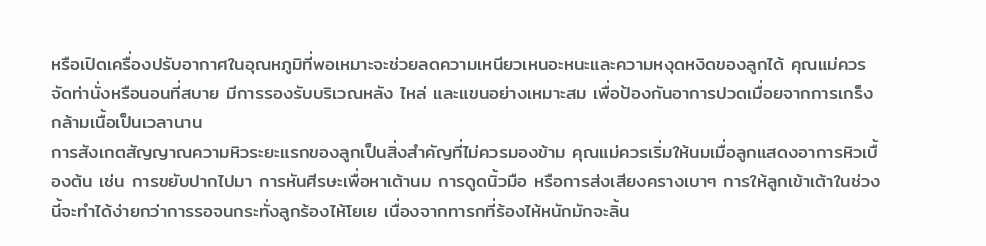หรือเปิดเครื่องปรับอากาศในอุณหภูมิที่พอเหมาะจะช่วยลดความเหนียวเหนอะหนะและความหงุดหงิดของลูกได้ คุณแม่ควรจัดท่านั่งหรือนอนที่สบาย มีการรองรับบริเวณหลัง ไหล่ และแขนอย่างเหมาะสม เพื่อป้องกันอาการปวดเมื่อยจากการเกร็งกล้ามเนื้อเป็นเวลานาน
การสังเกตสัญญาณความหิวระยะแรกของลูกเป็นสิ่งสำคัญที่ไม่ควรมองข้าม คุณแม่ควรเริ่มให้นมเมื่อลูกแสดงอาการหิวเบื้องต้น เช่น การขยับปากไปมา การหันศีรษะเพื่อหาเต้านม การดูดนิ้วมือ หรือการส่งเสียงครางเบาๆ การให้ลูกเข้าเต้าในช่วงนี้จะทำได้ง่ายกว่าการรอจนกระทั่งลูกร้องไห้โยเย เนื่องจากทารกที่ร้องไห้หนักมักจะลิ้น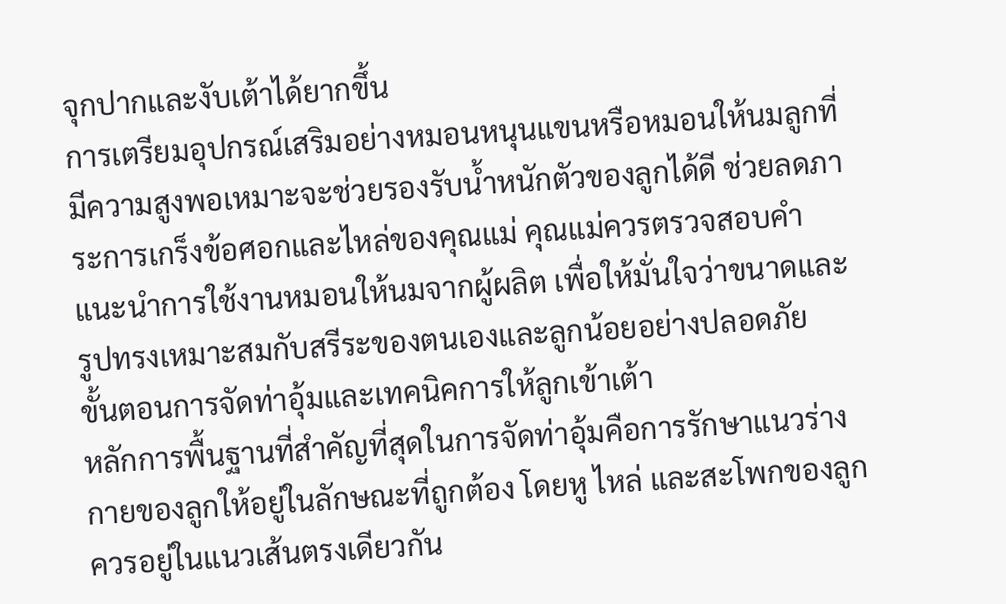จุกปากและงับเต้าได้ยากขึ้น
การเตรียมอุปกรณ์เสริมอย่างหมอนหนุนแขนหรือหมอนให้นมลูกที่มีความสูงพอเหมาะจะช่วยรองรับน้ำหนักตัวของลูกได้ดี ช่วยลดภาระการเกร็งข้อศอกและไหล่ของคุณแม่ คุณแม่ควรตรวจสอบคำแนะนำการใช้งานหมอนให้นมจากผู้ผลิต เพื่อให้มั่นใจว่าขนาดและรูปทรงเหมาะสมกับสรีระของตนเองและลูกน้อยอย่างปลอดภัย
ขั้นตอนการจัดท่าอุ้มและเทคนิคการให้ลูกเข้าเต้า
หลักการพื้นฐานที่สำคัญที่สุดในการจัดท่าอุ้มคือการรักษาแนวร่างกายของลูกให้อยู่ในลักษณะที่ถูกต้อง โดยหู ไหล่ และสะโพกของลูกควรอยู่ในแนวเส้นตรงเดียวกัน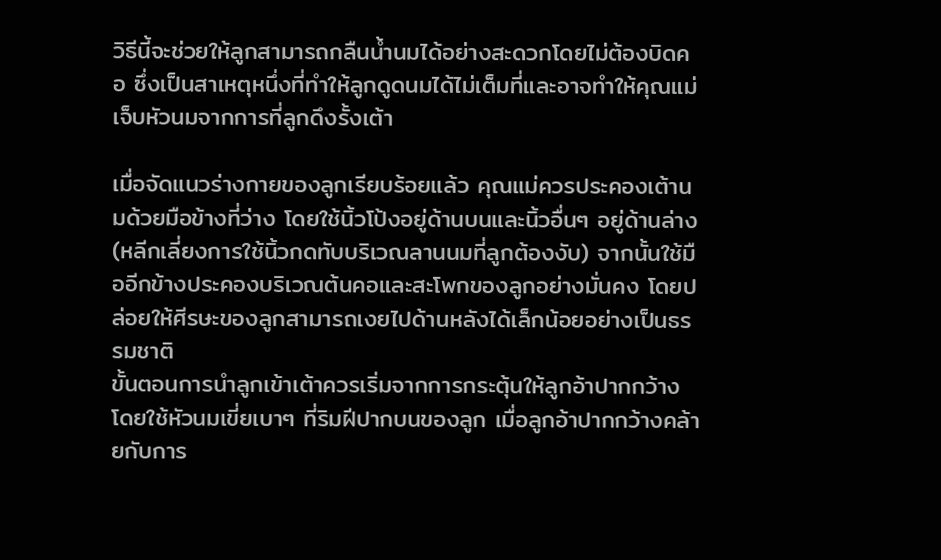วิธีนี้จะช่วยให้ลูกสามารถกลืนน้ำนมได้อย่างสะดวกโดยไม่ต้องบิดคอ ซึ่งเป็นสาเหตุหนึ่งที่ทำให้ลูกดูดนมได้ไม่เต็มที่และอาจทำให้คุณแม่เจ็บหัวนมจากการที่ลูกดึงรั้งเต้า

เมื่อจัดแนวร่างกายของลูกเรียบร้อยแล้ว คุณแม่ควรประคองเต้านมด้วยมือข้างที่ว่าง โดยใช้นิ้วโป้งอยู่ด้านบนและนิ้วอื่นๆ อยู่ด้านล่าง (หลีกเลี่ยงการใช้นิ้วกดทับบริเวณลานนมที่ลูกต้องงับ) จากนั้นใช้มืออีกข้างประคองบริเวณต้นคอและสะโพกของลูกอย่างมั่นคง โดยปล่อยให้ศีรษะของลูกสามารถเงยไปด้านหลังได้เล็กน้อยอย่างเป็นธรรมชาติ
ขั้นตอนการนำลูกเข้าเต้าควรเริ่มจากการกระตุ้นให้ลูกอ้าปากกว้าง โดยใช้หัวนมเขี่ยเบาๆ ที่ริมฝีปากบนของลูก เมื่อลูกอ้าปากกว้างคล้ายกับการ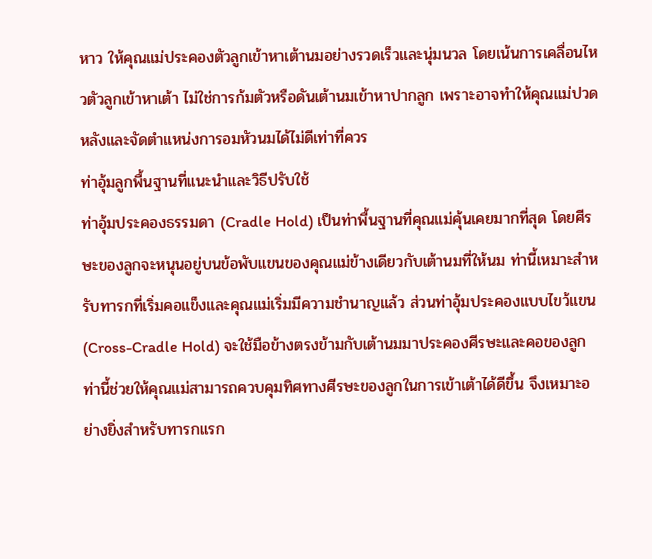หาว ให้คุณแม่ประคองตัวลูกเข้าหาเต้านมอย่างรวดเร็วและนุ่มนวล โดยเน้นการเคลื่อนไหวตัวลูกเข้าหาเต้า ไม่ใช่การก้มตัวหรือดันเต้านมเข้าหาปากลูก เพราะอาจทำให้คุณแม่ปวดหลังและจัดตำแหน่งการอมหัวนมได้ไม่ดีเท่าที่ควร
ท่าอุ้มลูกพื้นฐานที่แนะนำและวิธีปรับใช้
ท่าอุ้มประคองธรรมดา (Cradle Hold) เป็นท่าพื้นฐานที่คุณแม่คุ้นเคยมากที่สุด โดยศีรษะของลูกจะหนุนอยู่บนข้อพับแขนของคุณแม่ข้างเดียวกับเต้านมที่ให้นม ท่านี้เหมาะสำหรับทารกที่เริ่มคอแข็งและคุณแม่เริ่มมีความชำนาญแล้ว ส่วนท่าอุ้มประคองแบบไขว้แขน (Cross-Cradle Hold) จะใช้มือข้างตรงข้ามกับเต้านมมาประคองศีรษะและคอของลูก ท่านี้ช่วยให้คุณแม่สามารถควบคุมทิศทางศีรษะของลูกในการเข้าเต้าได้ดีขึ้น จึงเหมาะอย่างยิ่งสำหรับทารกแรก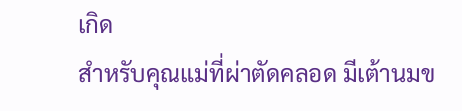เกิด
สำหรับคุณแม่ที่ผ่าตัดคลอด มีเต้านมข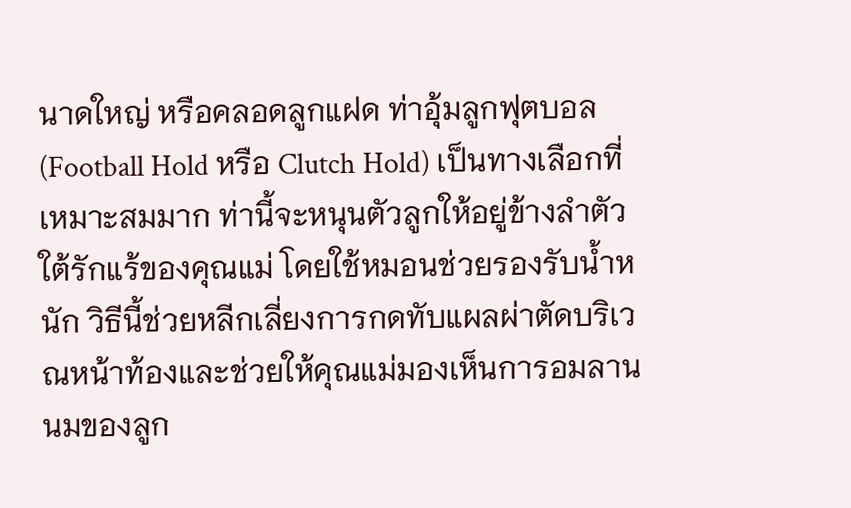นาดใหญ่ หรือคลอดลูกแฝด ท่าอุ้มลูกฟุตบอล (Football Hold หรือ Clutch Hold) เป็นทางเลือกที่เหมาะสมมาก ท่านี้จะหนุนตัวลูกให้อยู่ข้างลำตัวใต้รักแร้ของคุณแม่ โดยใช้หมอนช่วยรองรับน้ำหนัก วิธีนี้ช่วยหลีกเลี่ยงการกดทับแผลผ่าตัดบริเวณหน้าท้องและช่วยให้คุณแม่มองเห็นการอมลานนมของลูก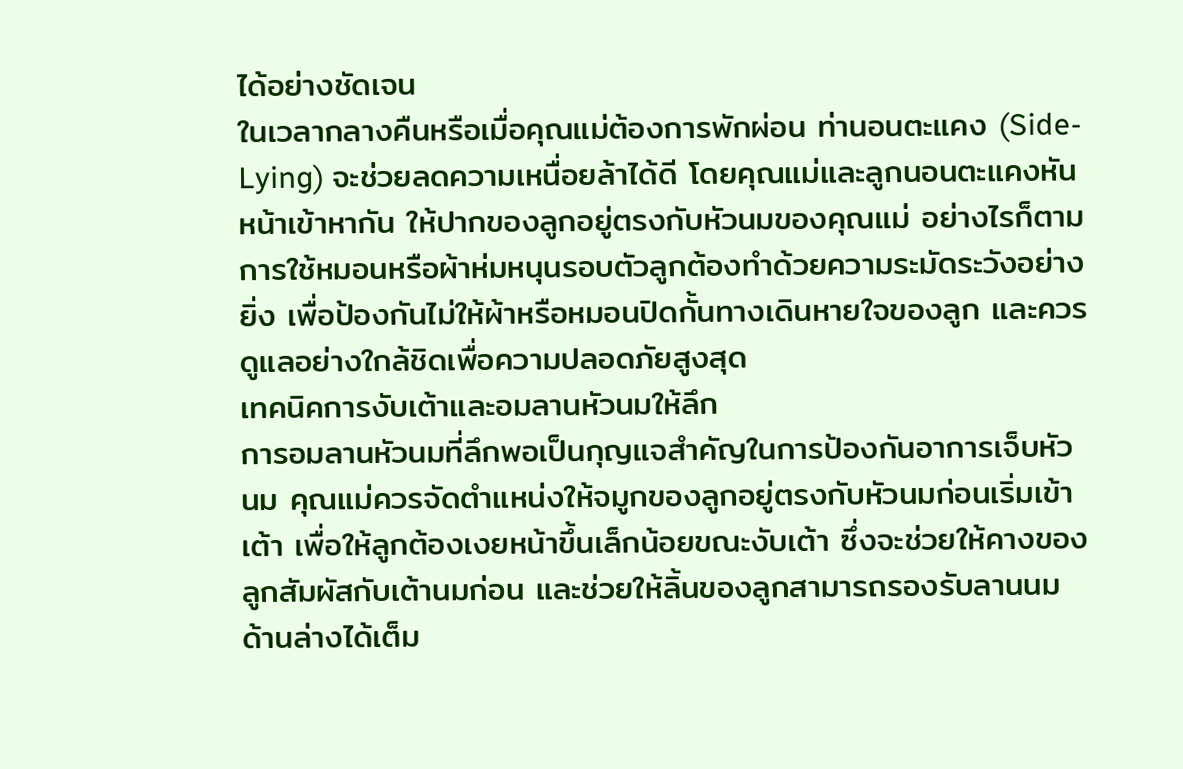ได้อย่างชัดเจน
ในเวลากลางคืนหรือเมื่อคุณแม่ต้องการพักผ่อน ท่านอนตะแคง (Side-Lying) จะช่วยลดความเหนื่อยล้าได้ดี โดยคุณแม่และลูกนอนตะแคงหันหน้าเข้าหากัน ให้ปากของลูกอยู่ตรงกับหัวนมของคุณแม่ อย่างไรก็ตาม การใช้หมอนหรือผ้าห่มหนุนรอบตัวลูกต้องทำด้วยความระมัดระวังอย่างยิ่ง เพื่อป้องกันไม่ให้ผ้าหรือหมอนปิดกั้นทางเดินหายใจของลูก และควรดูแลอย่างใกล้ชิดเพื่อความปลอดภัยสูงสุด
เทคนิคการงับเต้าและอมลานหัวนมให้ลึก
การอมลานหัวนมที่ลึกพอเป็นกุญแจสำคัญในการป้องกันอาการเจ็บหัวนม คุณแม่ควรจัดตำแหน่งให้จมูกของลูกอยู่ตรงกับหัวนมก่อนเริ่มเข้าเต้า เพื่อให้ลูกต้องเงยหน้าขึ้นเล็กน้อยขณะงับเต้า ซึ่งจะช่วยให้คางของลูกสัมผัสกับเต้านมก่อน และช่วยให้ลิ้นของลูกสามารถรองรับลานนมด้านล่างได้เต็ม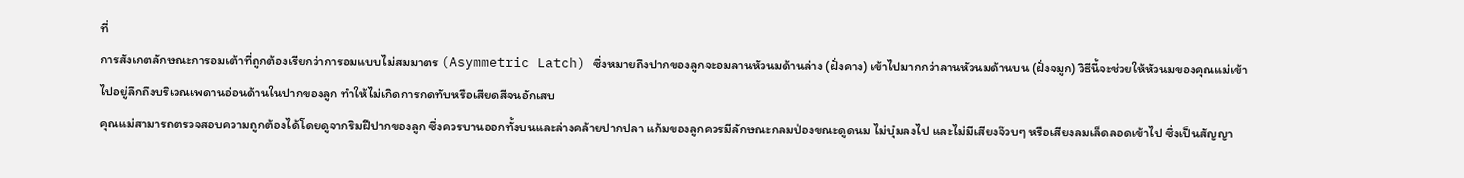ที่
การสังเกตลักษณะการอมเต้าที่ถูกต้องเรียกว่าการอมแบบไม่สมมาตร (Asymmetric Latch) ซึ่งหมายถึงปากของลูกจะอมลานหัวนมด้านล่าง (ฝั่งคาง) เข้าไปมากกว่าลานหัวนมด้านบน (ฝั่งจมูก) วิธีนี้จะช่วยให้หัวนมของคุณแม่เข้าไปอยู่ลึกถึงบริเวณเพดานอ่อนด้านในปากของลูก ทำให้ไม่เกิดการกดทับหรือเสียดสีจนอักเสบ
คุณแม่สามารถตรวจสอบความถูกต้องได้โดยดูจากริมฝีปากของลูก ซึ่งควรบานออกทั้งบนและล่างคล้ายปากปลา แก้มของลูกควรมีลักษณะกลมป่องขณะดูดนม ไม่บุ๋มลงไป และไม่มีเสียงจ๊วบๆ หรือเสียงลมเล็ดลอดเข้าไป ซึ่งเป็นสัญญา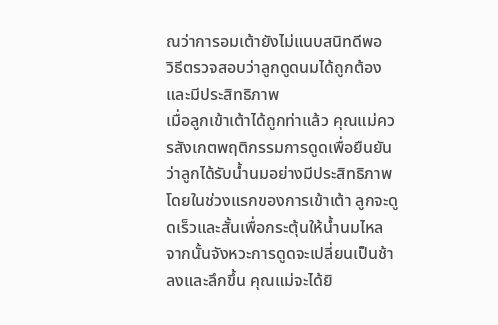ณว่าการอมเต้ายังไม่แนบสนิทดีพอ
วิธีตรวจสอบว่าลูกดูดนมได้ถูกต้องและมีประสิทธิภาพ
เมื่อลูกเข้าเต้าได้ถูกท่าแล้ว คุณแม่ควรสังเกตพฤติกรรมการดูดเพื่อยืนยันว่าลูกได้รับน้ำนมอย่างมีประสิทธิภาพ โดยในช่วงแรกของการเข้าเต้า ลูกจะดูดเร็วและสั้นเพื่อกระตุ้นให้น้ำนมไหล จากนั้นจังหวะการดูดจะเปลี่ยนเป็นช้าลงและลึกขึ้น คุณแม่จะได้ยิ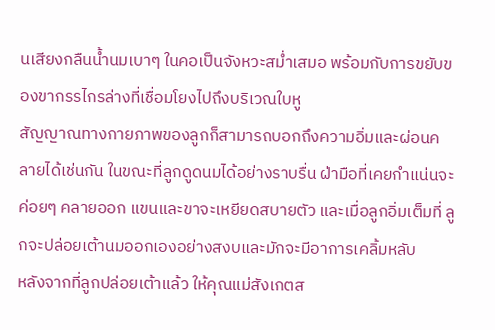นเสียงกลืนน้ำนมเบาๆ ในคอเป็นจังหวะสม่ำเสมอ พร้อมกับการขยับของขากรรไกรล่างที่เชื่อมโยงไปถึงบริเวณใบหู
สัญญาณทางกายภาพของลูกก็สามารถบอกถึงความอิ่มและผ่อนคลายได้เช่นกัน ในขณะที่ลูกดูดนมได้อย่างราบรื่น ฝ่ามือที่เคยกำแน่นจะค่อยๆ คลายออก แขนและขาจะเหยียดสบายตัว และเมื่อลูกอิ่มเต็มที่ ลูกจะปล่อยเต้านมออกเองอย่างสงบและมักจะมีอาการเคลิ้มหลับ
หลังจากที่ลูกปล่อยเต้าแล้ว ให้คุณแม่สังเกตส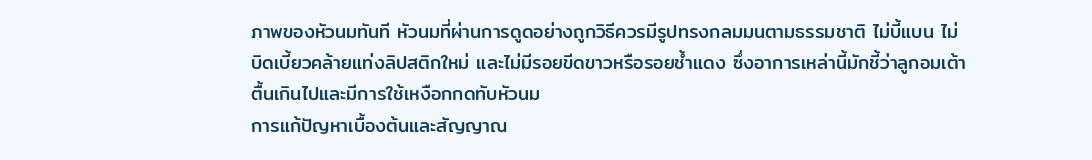ภาพของหัวนมทันที หัวนมที่ผ่านการดูดอย่างถูกวิธีควรมีรูปทรงกลมมนตามธรรมชาติ ไม่บี้แบน ไม่บิดเบี้ยวคล้ายแท่งลิปสติกใหม่ และไม่มีรอยขีดขาวหรือรอยช้ำแดง ซึ่งอาการเหล่านี้มักชี้ว่าลูกอมเต้าตื้นเกินไปและมีการใช้เหงือกกดทับหัวนม
การแก้ปัญหาเบื้องต้นและสัญญาณ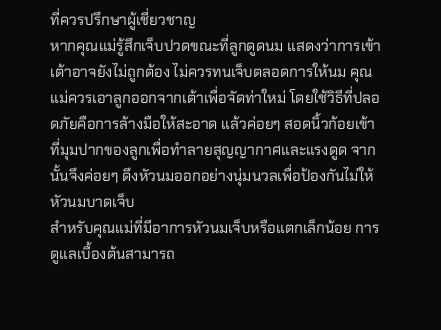ที่ควรปรึกษาผู้เชี่ยวชาญ
หากคุณแม่รู้สึกเจ็บปวดขณะที่ลูกดูดนม แสดงว่าการเข้าเต้าอาจยังไม่ถูกต้อง ไม่ควรทนเจ็บตลอดการให้นม คุณแม่ควรเอาลูกออกจากเต้าเพื่อจัดท่าใหม่ โดยใช้วิธีที่ปลอดภัยคือการล้างมือให้สะอาด แล้วค่อยๆ สอดนิ้วก้อยเข้าที่มุมปากของลูกเพื่อทำลายสุญญากาศและแรงดูด จากนั้นจึงค่อยๆ ดึงหัวนมออกอย่างนุ่มนวลเพื่อป้องกันไม่ให้หัวนมบาดเจ็บ
สำหรับคุณแม่ที่มีอาการหัวนมเจ็บหรือแตกเล็กน้อย การดูแลเบื้องต้นสามารถ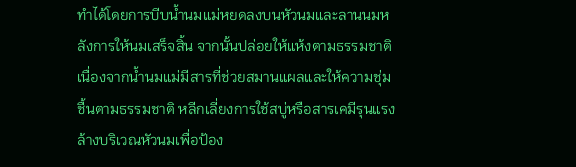ทำได้โดยการบีบน้ำนมแม่หยดลงบนหัวนมและลานนมหลังการให้นมเสร็จสิ้น จากนั้นปล่อยให้แห้งตามธรรมชาติ เนื่องจากน้ำนมแม่มีสารที่ช่วยสมานแผลและให้ความชุ่มชื้นตามธรรมชาติ หลีกเลี่ยงการใช้สบู่หรือสารเคมีรุนแรงล้างบริเวณหัวนมเพื่อป้อง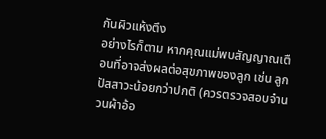กันผิวแห้งตึง
อย่างไรก็ตาม หากคุณแม่พบสัญญาณเตือนที่อาจส่งผลต่อสุขภาพของลูก เช่น ลูกปัสสาวะน้อยกว่าปกติ (ควรตรวจสอบจำนวนผ้าอ้อ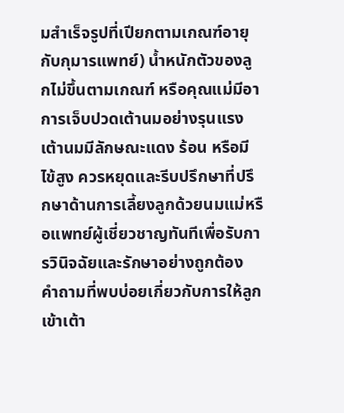มสำเร็จรูปที่เปียกตามเกณฑ์อายุกับกุมารแพทย์) น้ำหนักตัวของลูกไม่ขึ้นตามเกณฑ์ หรือคุณแม่มีอาการเจ็บปวดเต้านมอย่างรุนแรง เต้านมมีลักษณะแดง ร้อน หรือมีไข้สูง ควรหยุดและรีบปรึกษาที่ปรึกษาด้านการเลี้ยงลูกด้วยนมแม่หรือแพทย์ผู้เชี่ยวชาญทันทีเพื่อรับการวินิจฉัยและรักษาอย่างถูกต้อง
คำถามที่พบบ่อยเกี่ยวกับการให้ลูกเข้าเต้า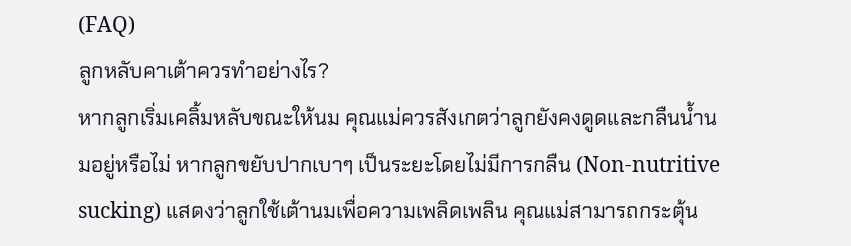(FAQ)
ลูกหลับคาเต้าควรทำอย่างไร?
หากลูกเริ่มเคลิ้มหลับขณะให้นม คุณแม่ควรสังเกตว่าลูกยังคงดูดและกลืนน้ำนมอยู่หรือไม่ หากลูกขยับปากเบาๆ เป็นระยะโดยไม่มีการกลืน (Non-nutritive sucking) แสดงว่าลูกใช้เต้านมเพื่อความเพลิดเพลิน คุณแม่สามารถกระตุ้น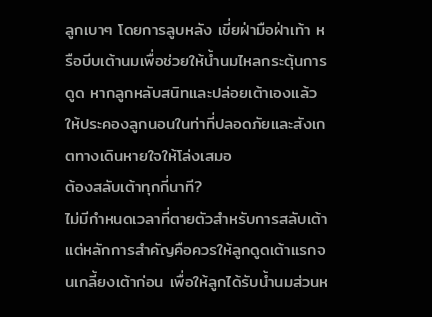ลูกเบาๆ โดยการลูบหลัง เขี่ยฝ่ามือฝ่าเท้า หรือบีบเต้านมเพื่อช่วยให้น้ำนมไหลกระตุ้นการดูด หากลูกหลับสนิทและปล่อยเต้าเองแล้ว ให้ประคองลูกนอนในท่าที่ปลอดภัยและสังเกตทางเดินหายใจให้โล่งเสมอ
ต้องสลับเต้าทุกกี่นาที?
ไม่มีกำหนดเวลาที่ตายตัวสำหรับการสลับเต้า แต่หลักการสำคัญคือควรให้ลูกดูดเต้าแรกจนเกลี้ยงเต้าก่อน เพื่อให้ลูกได้รับน้ำนมส่วนห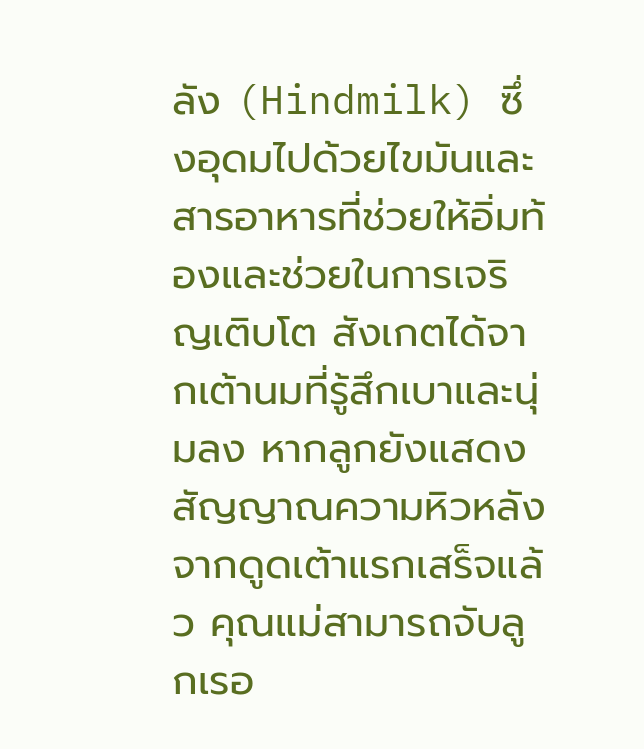ลัง (Hindmilk) ซึ่งอุดมไปด้วยไขมันและสารอาหารที่ช่วยให้อิ่มท้องและช่วยในการเจริญเติบโต สังเกตได้จากเต้านมที่รู้สึกเบาและนุ่มลง หากลูกยังแสดงสัญญาณความหิวหลังจากดูดเต้าแรกเสร็จแล้ว คุณแม่สามารถจับลูกเรอ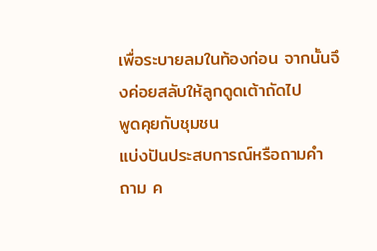เพื่อระบายลมในท้องก่อน จากนั้นจึงค่อยสลับให้ลูกดูดเต้าถัดไป
พูดคุยกับชุมชน
แบ่งปันประสบการณ์หรือถามคำถาม ค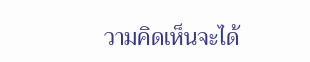วามคิดเห็นจะได้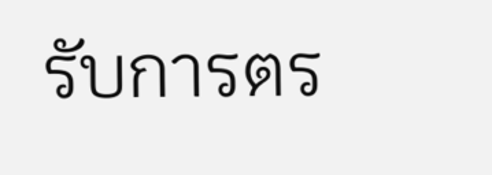รับการตร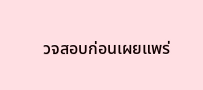วจสอบก่อนเผยแพร่